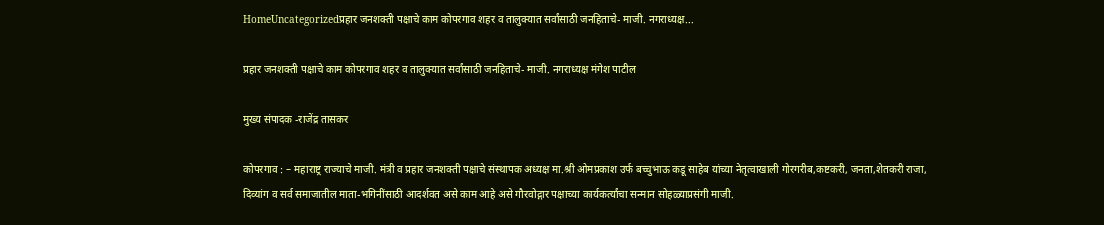HomeUncategorizedप्रहार जनशक्ती पक्षाचे काम कोपरगाव शहर व तालुक्यात सर्वांसाठी जनहिताचे- माजी. नगराध्यक्ष...

प्रहार जनशक्ती पक्षाचे काम कोपरगाव शहर व तालुक्यात सर्वांसाठी जनहिताचे- माजी. नगराध्यक्ष मंगेश पाटील

मुख्य संपादक -राजेंद्र तासकर

कोपरगाव : – महाराष्ट्र राज्याचे माजी. मंत्री व प्रहार जनशक्ती पक्षाचे संस्थापक अध्यक्ष मा.श्री ओमप्रकाश उर्फ बच्चुभाऊ कडू साहेब यांच्या नेतृत्वाखाली गोरगरीब,कष्टकरी, जनता,शेतकरी राजा, दिव्यांग व सर्व समाजातील माता-भगिनींसाठी आदर्शवत असे काम आहे असे गौरवोद्गार पक्षाच्या कार्यकर्त्यांचा सन्मान सोहळ्याप्रसंगी माजी.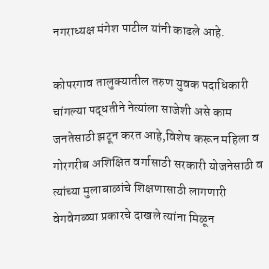नगराध्यक्ष मंगेश पाटील यांनी काढले आहे.

कोपरगाव तालुक्यातील तरुण युवक पदाधिकारी चांगल्या पद्धतीने नेत्यांला साजेशी असे काम जनतेसाठी झटून करत आहे,विशेष करून महिला व गोरगरीब अशिक्षित वर्गासाठी सरकारी योजनेसाठी व त्यांच्या मुलाबाळांचे शिक्षणासाठी लागणारी वेगवेगळ्या प्रकारचे दाखले त्यांना मिळून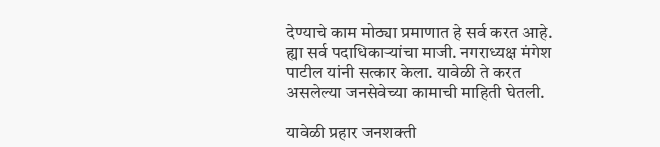देण्याचे काम मोठ्या प्रमाणात हे सर्व करत आहे. ह्या सर्व पदाधिकाऱ्यांचा माजी. नगराध्यक्ष मंगेश पाटील यांनी सत्कार केला. यावेळी ते करत असलेल्या जनसेवेच्या कामाची माहिती घेतली.

यावेळी प्रहार जनशक्ती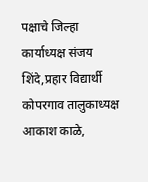पक्षाचे जिल्हा कार्याध्यक्ष संजय शिंदे,प्रहार विद्यार्थी कोपरगाव तालुकाध्यक्ष आकाश काळे,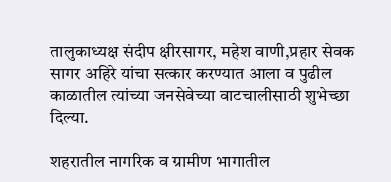तालुकाध्यक्ष संदीप क्षीरसागर, महेश वाणी,प्रहार सेवक सागर अहिरे यांचा सत्कार करण्यात आला व पुढील काळातील त्यांच्या जनसेवेच्या वाटचालीसाठी शुभेच्छा दिल्या.

शहरातील नागरिक व ग्रामीण भागातील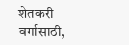शेतकरी वर्गासाठी,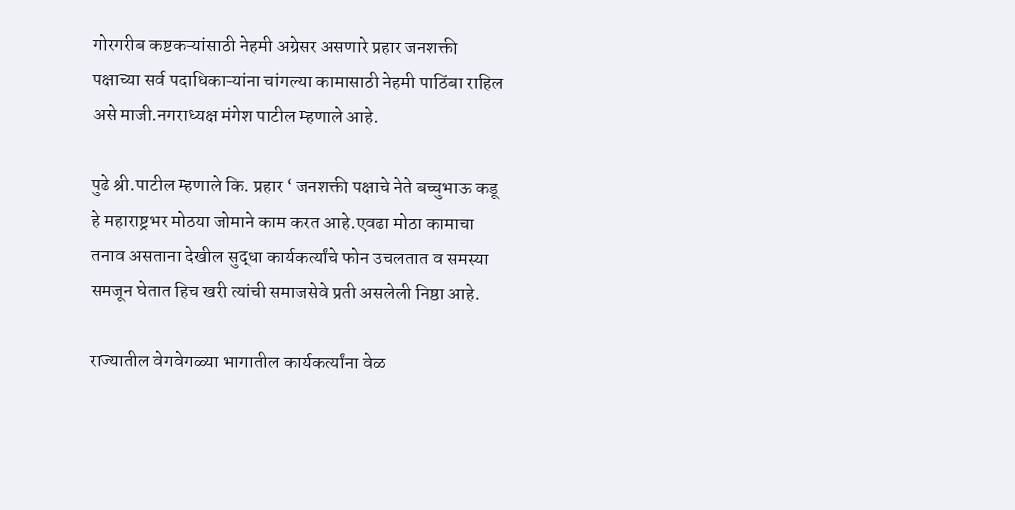गोरगरीब कष्टकऱ्यांसाठी नेहमी अग्रेसर असणारे प्रहार जनशक्ती पक्षाच्या सर्व पदाधिकाऱ्यांना चांगल्या कामासाठी नेहमी पाठिंबा राहिल असे माजी.नगराध्यक्ष मंगेश पाटील म्हणाले आहे.

पुढे श्री.पाटील म्हणाले कि. प्रहार ‘ जनशक्ती पक्षाचे नेते बच्चुभाऊ कडू हे महाराष्ट्रभर मोठया जोमाने काम करत आहे.एवढा मोठा कामाचा तनाव असताना देखील सुद्धा कार्यकर्त्यांचे फोन उचलतात व समस्या समजून घेतात हिच खरी त्यांची समाजसेवे प्रती असलेली निष्ठा आहे.

राज्यातील वेगवेगळ्या भागातील कार्यकर्त्यांना वेळ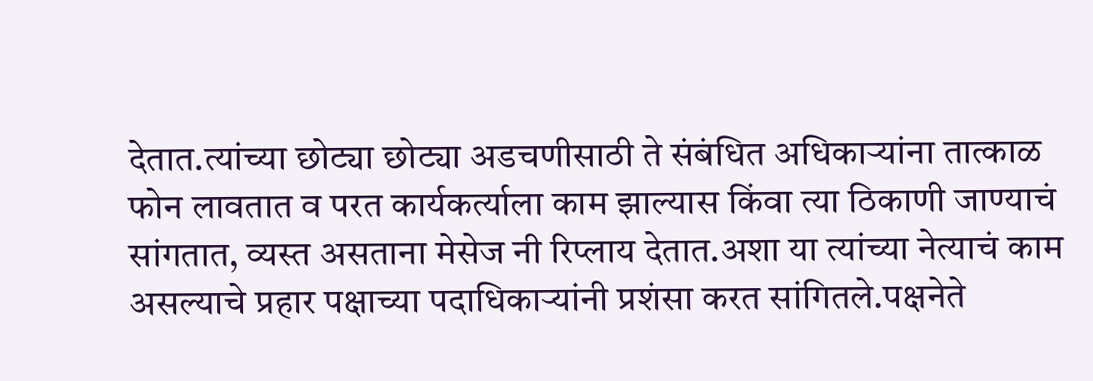देतात.त्यांच्या छोट्या छोट्या अडचणीसाठी ते संबंधित अधिकाऱ्यांना तात्काळ फोन लावतात व परत कार्यकर्त्याला काम झाल्यास किंवा त्या ठिकाणी जाण्याचं सांगतात, व्यस्त असताना मेसेज नी रिप्लाय देतात.अशा या त्यांच्या नेत्याचं काम असल्याचे प्रहार पक्षाच्या पदाधिकाऱ्यांनी प्रशंसा करत सांगितले.पक्षनेते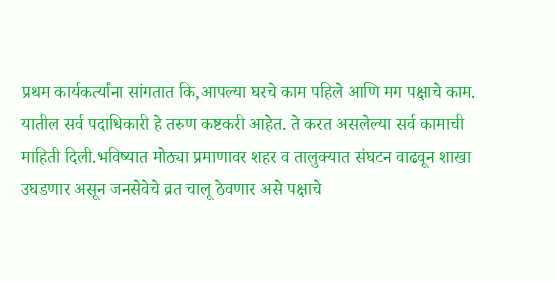प्रथम कार्यकर्त्यांना सांगतात कि,आपल्या घरचे काम पहिले आणि मग पक्षाचे काम. यातील सर्व पदाधिकारी हे तरुण कष्टकरी आहेत. ते करत असलेल्या सर्व कामाची माहिती दिली.भविष्यात मोठ्या प्रमाणावर शहर व तालुक्यात संघटन वाढवून शाखा उघडणार असून जनसेवेचे व्रत चालू ठेवणार असे पक्षाचे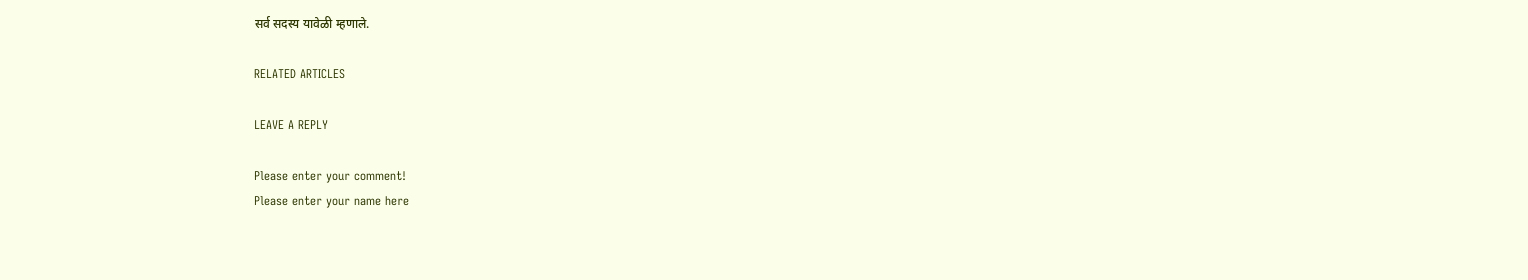सर्व सदस्य यावेळी म्हणाले.

RELATED ARTICLES

LEAVE A REPLY

Please enter your comment!
Please enter your name here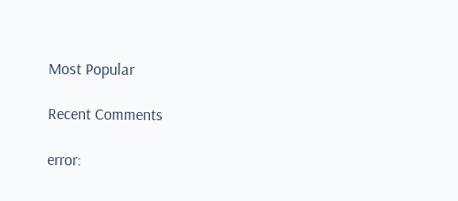Most Popular

Recent Comments

error: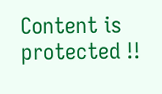Content is protected !!